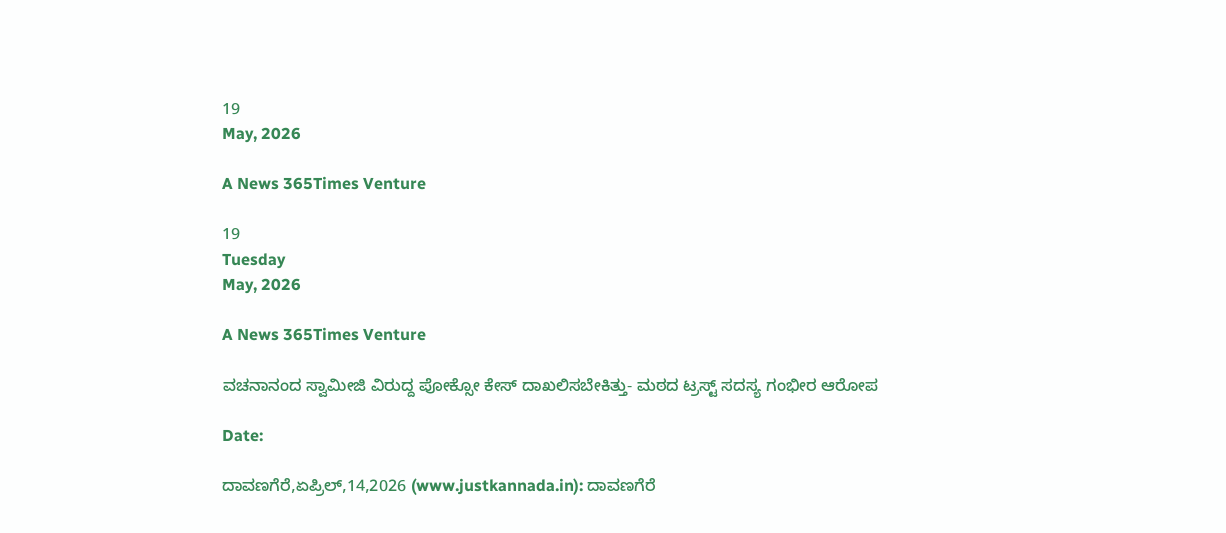19
May, 2026

A News 365Times Venture

19
Tuesday
May, 2026

A News 365Times Venture

ವಚನಾನಂದ ಸ್ವಾಮೀಜಿ ವಿರುದ್ದ ಪೋಕ್ಸೋ ಕೇಸ್ ದಾಖಲಿಸಬೇಕಿತ್ತು- ಮಠದ ಟ್ರಸ್ಟ್ ಸದಸ್ಯ ಗಂಭೀರ ಆರೋಪ

Date:

ದಾವಣಗೆರೆ,ಏಪ್ರಿಲ್,14,2026 (www.justkannada.in): ದಾವಣಗೆರೆ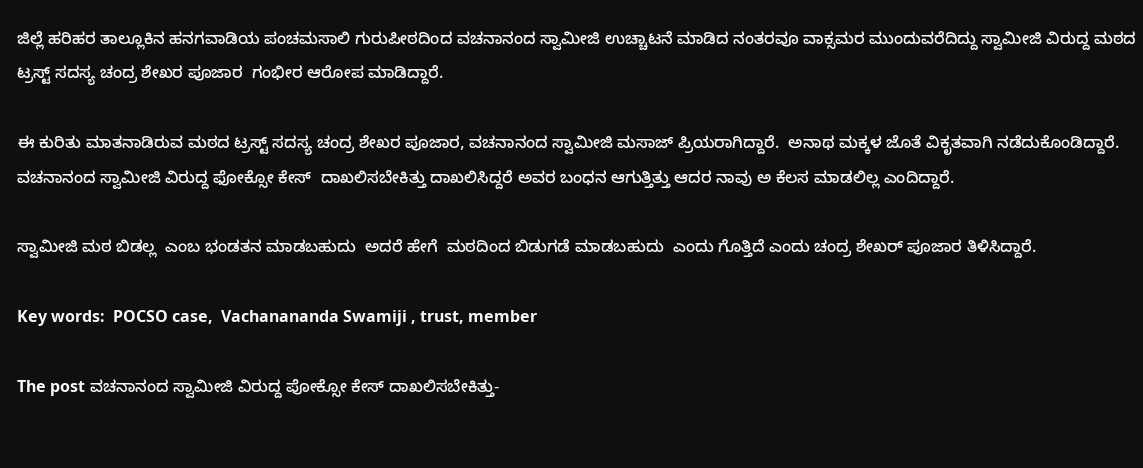ಜಿಲ್ಲೆ ಹರಿಹರ ತಾಲ್ಲೂಕಿನ ಹನಗವಾಡಿಯ ಪಂಚಮಸಾಲಿ ಗುರುಪೀಠದಿಂದ ವಚನಾನಂದ ಸ್ವಾಮೀಜಿ ಉಚ್ಚಾಟನೆ ಮಾಡಿದ ನಂತರವೂ ವಾಕ್ಸಮರ ಮುಂದುವರೆದಿದ್ದು ಸ್ವಾಮೀಜಿ ವಿರುದ್ದ ಮಠದ ಟ್ರಸ್ಟ್ ಸದಸ್ಯ ಚಂದ್ರ ಶೇಖರ ಪೂಜಾರ  ಗಂಭೀರ ಆರೋಪ ಮಾಡಿದ್ದಾರೆ.

ಈ ಕುರಿತು ಮಾತನಾಡಿರುವ ಮಠದ ಟ್ರಸ್ಟ್ ಸದಸ್ಯ ಚಂದ್ರ ಶೇಖರ ಪೂಜಾರ, ವಚನಾನಂದ ಸ್ವಾಮೀಜಿ ಮಸಾಜ್ ಪ್ರಿಯರಾಗಿದ್ದಾರೆ.  ಅನಾಥ ಮಕ್ಕಳ ಜೊತೆ ವಿಕೃತವಾಗಿ ನಡೆದುಕೊಂಡಿದ್ದಾರೆ. ವಚನಾನಂದ ಸ್ವಾಮೀಜಿ ವಿರುದ್ದ ಫೋಕ್ಸೋ ಕೇಸ್  ದಾಖಲಿಸಬೇಕಿತ್ತು ದಾಖಲಿಸಿದ್ದರೆ ಅವರ ಬಂಧನ ಆಗುತ್ತಿತ್ತು ಆದರ ನಾವು ಅ ಕೆಲಸ ಮಾಡಲಿಲ್ಲ ಎಂದಿದ್ದಾರೆ.

ಸ್ವಾಮೀಜಿ ಮಠ ಬಿಡಲ್ಲ  ಎಂಬ ಭಂಡತನ ಮಾಡಬಹುದು  ಅದರೆ ಹೇಗೆ  ಮಠದಿಂದ ಬಿಡುಗಡೆ ಮಾಡಬಹುದು  ಎಂದು ಗೊತ್ತಿದೆ ಎಂದು ಚಂದ್ರ ಶೇಖರ್ ಪೂಜಾರ ತಿಳಿಸಿದ್ದಾರೆ.

Key words:  POCSO case,  Vachanananda Swamiji , trust, member

The post ವಚನಾನಂದ ಸ್ವಾಮೀಜಿ ವಿರುದ್ದ ಪೋಕ್ಸೋ ಕೇಸ್ ದಾಖಲಿಸಬೇಕಿತ್ತು-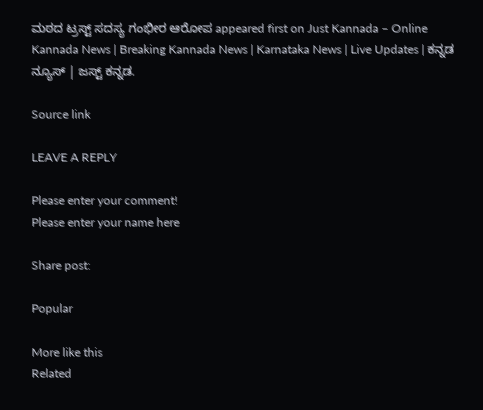ಮಠದ ಟ್ರಸ್ಟ್ ಸದಸ್ಯ ಗಂಭೀರ ಆರೋಪ appeared first on Just Kannada – Online Kannada News | Breaking Kannada News | Karnataka News | Live Updates | ಕನ್ನಡ ನ್ಯೂಸ್ | ಜಸ್ಟ್ ಕನ್ನಡ.

Source link

LEAVE A REPLY

Please enter your comment!
Please enter your name here

Share post:

Popular

More like this
Related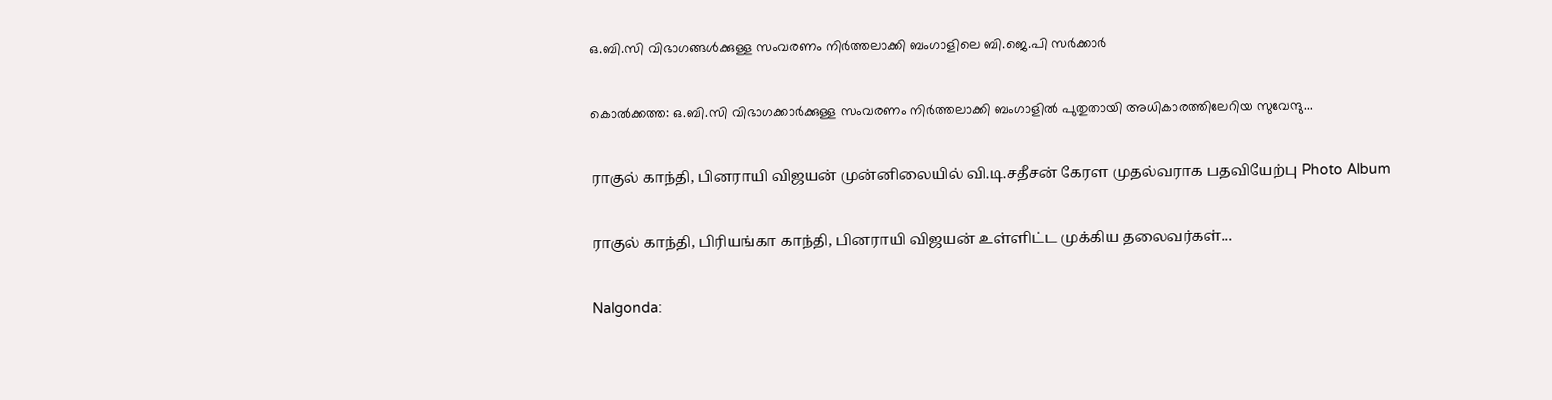ഒ.ബി.സി വിഭാഗങ്ങൾക്കുള്ള സംവരണം നിർത്തലാക്കി ബംഗാളിലെ ബി.ജെ.പി സർക്കാർ

കൊൽക്കത്ത: ഒ.ബി.സി വിഭാഗക്കാർക്കുള്ള സംവരണം നിർത്തലാക്കി ബംഗാളിൽ പുതുതായി അധികാരത്തിലേറിയ സുവേന്ദു...

ராகுல் காந்தி, பினராயி விஜயன் முன்னிலையில் வி.டி.சதீசன் கேரள முதல்வராக பதவியேற்பு Photo Album

ராகுல் காந்தி, பிரியங்கா காந்தி, பினராயி விஜயன் உள்ளிட்ட முக்கிய தலைவர்கள்...

Nalgonda: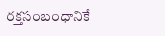రక్తసంబంధానికే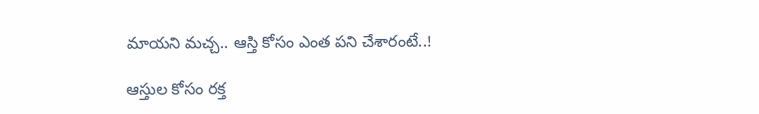మాయని మచ్చ.. ఆస్తి కోసం ఎంత పని చేశారంటే..!

ఆస్తుల కోసం రక్త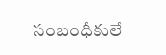సంబంధీకులే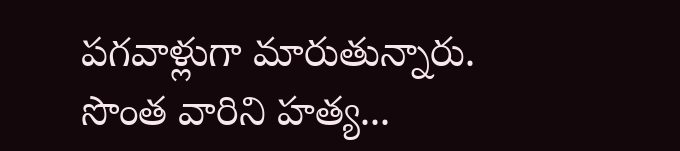పగవాళ్లుగా మారుతున్నారు. సొంత వారిని హత్య...